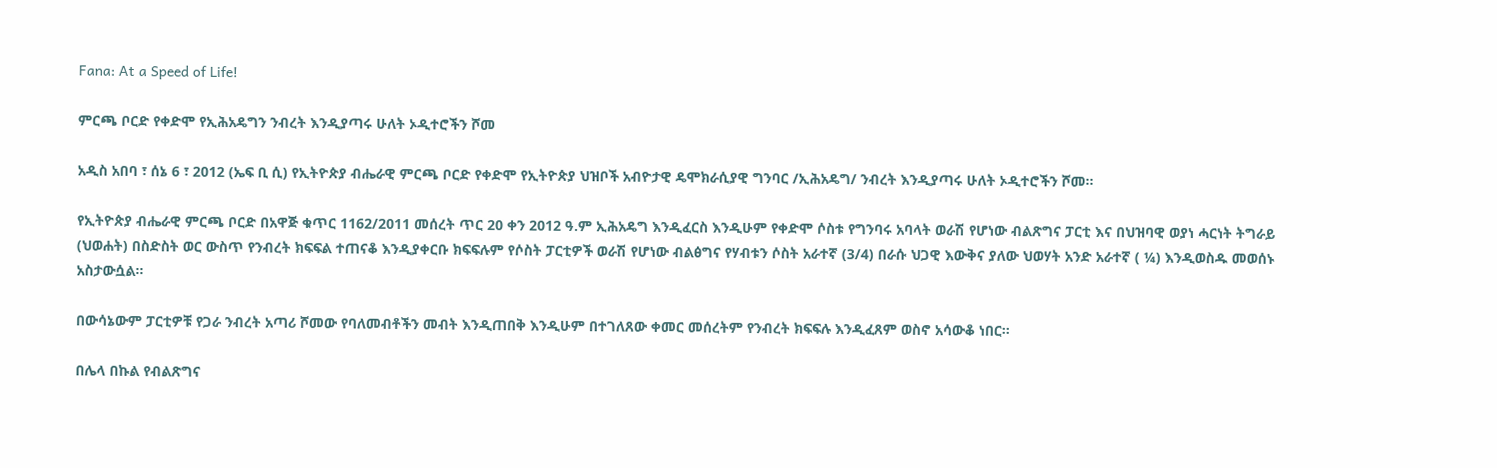Fana: At a Speed of Life!

ምርጫ ቦርድ የቀድሞ የኢሕአዴግን ንብረት እንዲያጣሩ ሁለት ኦዲተሮችን ሾመ

አዲስ አበባ ፣ ሰኔ 6 ፣ 2012 (ኤፍ ቢ ሲ) የኢትዮጵያ ብሔራዊ ምርጫ ቦርድ የቀድሞ የኢትዮጵያ ህዝቦች አብዮታዊ ዴሞክራሲያዊ ግንባር /ኢሕአዴግ/ ንብረት እንዲያጣሩ ሁለት ኦዲተሮችን ሾመ፡፡

የኢትዮጵያ ብሔራዊ ምርጫ ቦርድ በአዋጅ ቁጥር 1162/2011 መሰረት ጥር 20 ቀን 2012 ዓ.ም ኢሕአዴግ እንዲፈርስ እንዲሁም የቀድሞ ሶስቱ የግንባሩ አባላት ወራሽ የሆነው ብልጽግና ፓርቲ እና በህዝባዊ ወያነ ሓርነት ትግራይ (ህወሐት) በስድስት ወር ውስጥ የንብረት ክፍፍል ተጠናቆ እንዲያቀርቡ ክፍፍሉም የሶስት ፓርቲዎች ወራሽ የሆነው ብልፅግና የሃብቱን ሶስት አራተኛ (3/4) በራሱ ህጋዊ እውቅና ያለው ህወሃት አንድ አራተኛ ( ¼) እንዲወስዱ መወሰኑ አስታውሷል፡፡

በውሳኔውም ፓርቲዎቹ የጋራ ንብረት አጣሪ ሾመው የባለመብቶችን መብት እንዲጠበቅ እንዲሁም በተገለጸው ቀመር መሰረትም የንብረት ክፍፍሉ እንዲፈጸም ወስኖ አሳውቆ ነበር፡፡

በሌላ በኩል የብልጽግና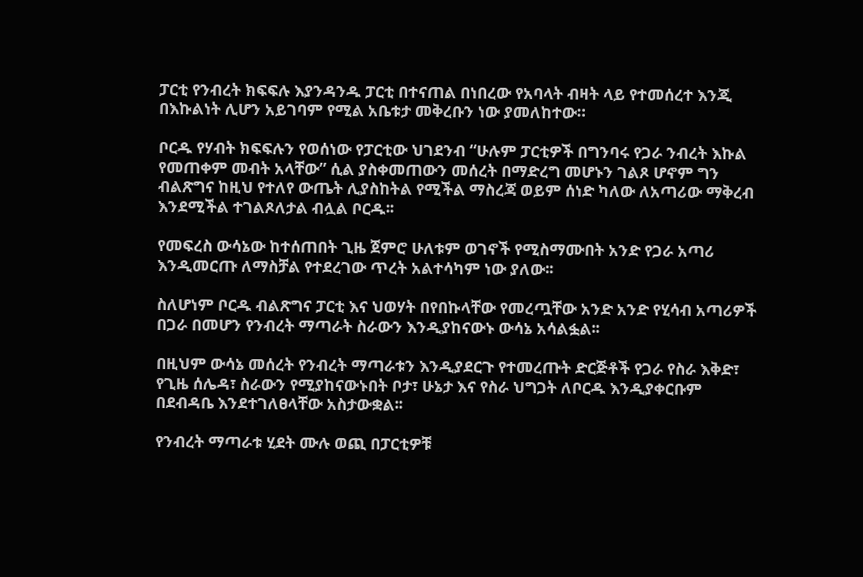ፓርቲ የንብረት ክፍፍሉ እያንዳንዱ ፓርቲ በተናጠል በነበረው የአባላት ብዛት ላይ የተመሰረተ እንጂ በእኩልነት ሊሆን አይገባም የሚል አቤቱታ መቅረቡን ነው ያመለከተው።

ቦርዱ የሃብት ክፍፍሉን የወሰነው የፓርቲው ህገደንብ “ሁሉም ፓርቲዎች በግንባሩ የጋራ ንብረት እኩል የመጠቀም መብት አላቸው” ሲል ያስቀመጠውን መሰረት በማድረግ መሆኑን ገልጾ ሆኖም ግን ብልጽግና ከዚህ የተለየ ውጤት ሊያስከትል የሚችል ማስረጃ ወይም ሰነድ ካለው ለአጣሪው ማቅረብ እንደሚችል ተገልጾለታል ብሏል ቦርዱ፡፡

የመፍረስ ውሳኔው ከተሰጠበት ጊዜ ጀምሮ ሁለቱም ወገኖች የሚስማሙበት አንድ የጋራ አጣሪ እንዲመርጡ ለማስቻል የተደረገው ጥረት አልተሳካም ነው ያለው፡፡

ስለሆነም ቦርዱ ብልጽግና ፓርቲ እና ህወሃት በየበኩላቸው የመረጧቸው አንድ አንድ የሂሳብ አጣሪዎች በጋራ በመሆን የንብረት ማጣራት ስራውን እንዲያከናውኑ ውሳኔ አሳልፏል፡፡

በዚህም ውሳኔ መሰረት የንብረት ማጣራቱን እንዲያደርጉ የተመረጡት ድርጅቶች የጋራ የስራ እቅድ፣ የጊዜ ሰሌዳ፣ ስራውን የሚያከናውኑበት ቦታ፣ ሁኔታ እና የስራ ህግጋት ለቦርዱ እንዲያቀርቡም በደብዳቤ እንደተገለፀላቸው አስታውቋል፡፡

የንብረት ማጣራቱ ሂደት ሙሉ ወጪ በፓርቲዎቹ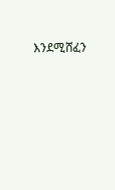እንደሚሸፈን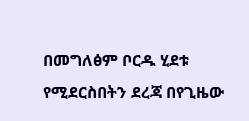በመግለፅም ቦርዱ ሂደቱ የሚደርስበትን ደረጃ በየጊዜው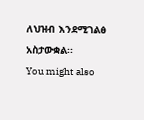ለህዝብ እንደሚገልፅ አስታውቋል፡፡
You might also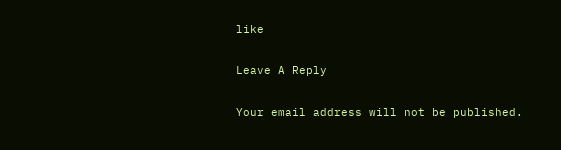like

Leave A Reply

Your email address will not be published.